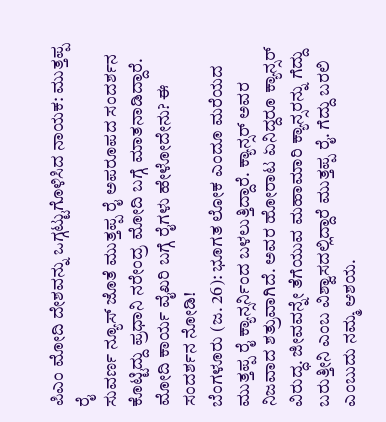ಪಿಎಂ ಮೋದಿ ದೇಶವನ್ನು ಒಗ್ಗಟ್ಟುಗೊಳಿಸಿದ ನಾಯಕ: ಮುತ್ತಪ್ಪ ರೈ
ಸುವರ್ಣ ನ್ಯೂಸ್ ಜೊತೆ ಮುತ್ತಪ್ಪ ರೈ ಅಪರೂಪದ ಸಂದರ್ಶನ ಕೊಟ್ಟಿದ್ದು ಪ್ರಧಾನಿ ನರೇಂದ್ರ ಮೋದಿ ಬಗ್ಗೆ ಮಾತನಾಡಿದ್ದಾರೆ. ಮೋದಿ ಕಾರ್ಯ ವೈಖರಿ ಬಗ್ಗೆ ರೈಗಳು ಹೇಳೋದೇನು? ಈ ಸಂದರ್ಶನ ನೋಡಿ!
ಬೆಂಗಳೂರು (ಜ. 26): ಭೂಗತ ಲೋಕ ಎಂದೂ ಮರೆಯದ ಮುತ್ತಪ್ಪ ರೈ ಕ್ಯಾನ್ಸರ್ನಿಂದ ಬಳಲುತ್ತಿದ್ದಾರೆ. ಕ್ಯಾನ್ಸರ್ ಅವರ ನಿಜವಾದ ಶತ್ರುವಾಗಿದೆ. ಅವರ ಹೋರಾಟ ಏನಿದ್ದರೂ ಕ್ಯಾನ್ಸರ್ ವಿರುದ್ಧ. ಜೀವವನ್ನೇ ತೆಗೆಯುವ ಮಹಾಮಾರಿ ಕ್ಯಾನ್ಸರನ್ನು ಗೆದ್ದು ಬರುತ್ತೀನಿ ಎಂಬ ವಿಶ್ವಾಸದಲ್ಲಿದ್ದಾರೆ ಮುತ್ತಪ್ಪ ರೈ. ಗೆದ್ದು ಬರಲಿ ಎಂಬುದು ನಮ್ಮ ಆಶಯ.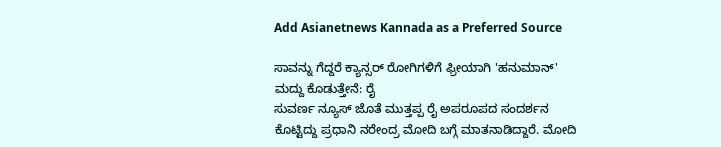Add Asianetnews Kannada as a Preferred Source

ಸಾವನ್ನು ಗೆದ್ದರೆ ಕ್ಯಾನ್ಸರ್ ರೋಗಿಗಳಿಗೆ ಫ್ರೀಯಾಗಿ 'ಹನುಮಾನ್' ಮದ್ದು ಕೊಡುತ್ತೇನೆ: ರೈ
ಸುವರ್ಣ ನ್ಯೂಸ್ ಜೊತೆ ಮುತ್ತಪ್ಪ ರೈ ಅಪರೂಪದ ಸಂದರ್ಶನ ಕೊಟ್ಟಿದ್ದು ಪ್ರಧಾನಿ ನರೇಂದ್ರ ಮೋದಿ ಬಗ್ಗೆ ಮಾತನಾಡಿದ್ದಾರೆ. ಮೋದಿ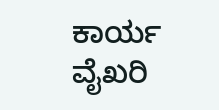ಕಾರ್ಯ ವೈಖರಿ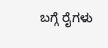ಬಗ್ಗೆ ರೈಗಳು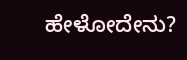ಹೇಳೋದೇನು?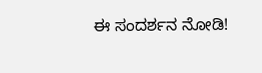ಈ ಸಂದರ್ಶನ ನೋಡಿ!